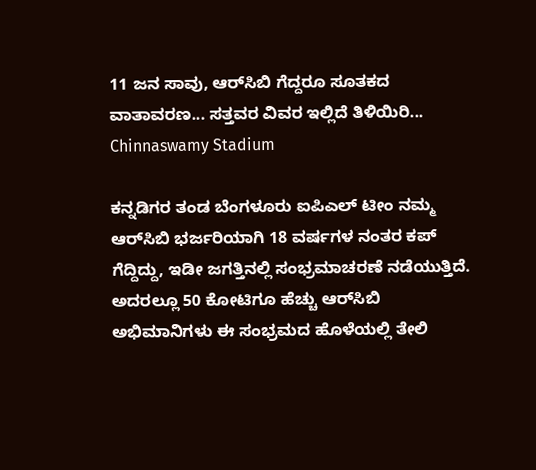11 ಜನ ಸಾವು, ಆರ್‌ಸಿಬಿ ಗೆದ್ದರೂ ಸೂತಕದ ವಾತಾವರಣ... ಸತ್ತವರ ವಿವರ ಇಲ್ಲಿದೆ ತಿಳಿಯಿರಿ... Chinnaswamy Stadium

ಕನ್ನಡಿಗರ ತಂಡ ಬೆಂಗಳೂರು ಐಪಿಎಲ್ ಟೀಂ ನಮ್ಮ ಆರ್‌ಸಿಬಿ ಭರ್ಜರಿಯಾಗಿ 18 ವರ್ಷಗಳ ನಂತರ ಕಪ್ ಗೆದ್ದಿದ್ದು, ಇಡೀ ಜಗತ್ತಿನಲ್ಲಿ ಸಂಭ್ರಮಾಚರಣೆ ನಡೆಯುತ್ತಿದೆ. ಅದರಲ್ಲೂ 50 ಕೋಟಿಗೂ ಹೆಚ್ಚು ಆರ್‌ಸಿಬಿ ಅಭಿಮಾನಿಗಳು ಈ ಸಂಭ್ರಮದ ಹೊಳೆಯಲ್ಲಿ ತೇಲಿ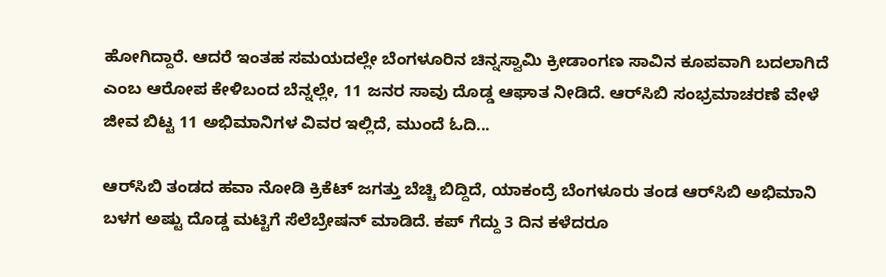ಹೋಗಿದ್ದಾರೆ. ಆದರೆ ಇಂತಹ ಸಮಯದಲ್ಲೇ ಬೆಂಗಳೂರಿನ ಚಿನ್ನಸ್ವಾಮಿ ಕ್ರೀಡಾಂಗಣ ಸಾವಿನ ಕೂಪವಾಗಿ ಬದಲಾಗಿದೆ ಎಂಬ ಆರೋಪ ಕೇಳಿಬಂದ ಬೆನ್ನಲ್ಲೇ, 11 ಜನರ ಸಾವು ದೊಡ್ಡ ಆಘಾತ ನೀಡಿದೆ. ಆರ್‌ಸಿಬಿ ಸಂಭ್ರಮಾಚರಣೆ ವೇಳೆ ಜೀವ ಬಿಟ್ಟ 11 ಅಭಿಮಾನಿಗಳ ವಿವರ ಇಲ್ಲಿದೆ, ಮುಂದೆ ಓದಿ...

ಆರ್‌ಸಿಬಿ ತಂಡದ ಹವಾ ನೋಡಿ ಕ್ರಿಕೆಟ್ ಜಗತ್ತು ಬೆಚ್ಚಿ ಬಿದ್ದಿದೆ, ಯಾಕಂದ್ರೆ ಬೆಂಗಳೂರು ತಂಡ ಆರ್‌ಸಿಬಿ ಅಭಿಮಾನಿ ಬಳಗ ಅಷ್ಟು ದೊಡ್ಡ ಮಟ್ಟಿಗೆ ಸೆಲೆಬ್ರೇಷನ್ ಮಾಡಿದೆ. ಕಪ್ ಗೆದ್ದು 3 ದಿನ ಕಳೆದರೂ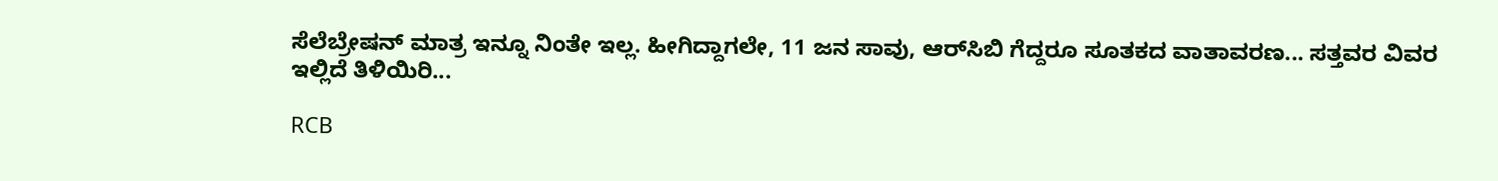ಸೆಲೆಬ್ರೇಷನ್ ಮಾತ್ರ ಇನ್ನೂ ನಿಂತೇ ಇಲ್ಲ. ಹೀಗಿದ್ದಾಗಲೇ, 11 ಜನ ಸಾವು, ಆರ್‌ಸಿಬಿ ಗೆದ್ದರೂ ಸೂತಕದ ವಾತಾವರಣ... ಸತ್ತವರ ವಿವರ ಇಲ್ಲಿದೆ ತಿಳಿಯಿರಿ...

RCB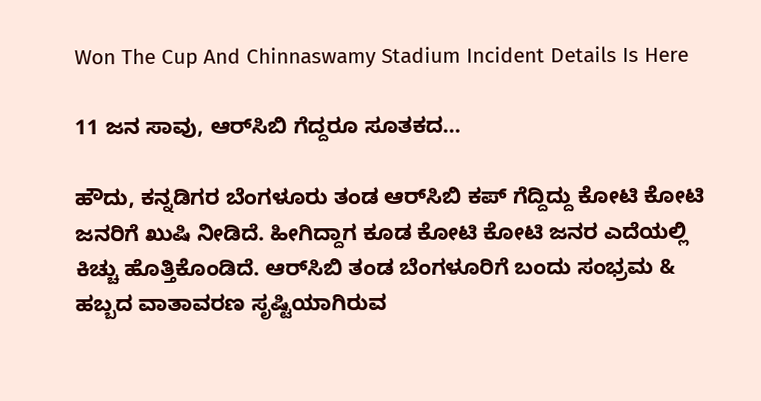Won The Cup And Chinnaswamy Stadium Incident Details Is Here

11 ಜನ ಸಾವು, ಆರ್‌ಸಿಬಿ ಗೆದ್ದರೂ ಸೂತಕದ...

ಹೌದು, ಕನ್ನಡಿಗರ ಬೆಂಗಳೂರು ತಂಡ ಆರ್‌ಸಿಬಿ ಕಪ್ ಗೆದ್ದಿದ್ದು ಕೋಟಿ ಕೋಟಿ ಜನರಿಗೆ ಖುಷಿ ನೀಡಿದೆ. ಹೀಗಿದ್ದಾಗ ಕೂಡ ಕೋಟಿ ಕೋಟಿ ಜನರ ಎದೆಯಲ್ಲಿ ಕಿಚ್ಚು ಹೊತ್ತಿಕೊಂಡಿದೆ. ಆರ್‌ಸಿಬಿ ತಂಡ ಬೆಂಗಳೂರಿಗೆ ಬಂದು ಸಂಭ್ರಮ & ಹಬ್ಬದ ವಾತಾವರಣ ಸೃಷ್ಟಿಯಾಗಿರುವ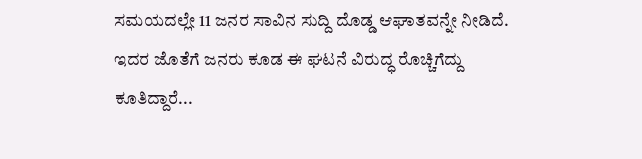ಸಮಯದಲ್ಲೇ 11 ಜನರ ಸಾವಿನ ಸುದ್ದಿ ದೊಡ್ಡ ಆಘಾತವನ್ನೇ ನೀಡಿದೆ. ಇದರ ಜೊತೆಗೆ ಜನರು ಕೂಡ ಈ ಘಟನೆ ವಿರುದ್ಧ ರೊಚ್ಚಿಗೆದ್ದು ಕೂತಿದ್ದಾರೆ...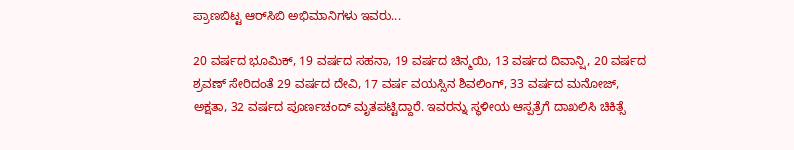ಪ್ರಾಣಬಿಟ್ಟ ಆರ್‌ಸಿಬಿ ಅಭಿಮಾನಿಗಳು ಇವರು...

20 ವರ್ಷದ ಭೂಮಿಕ್, 19 ವರ್ಷದ ಸಹನಾ, 19 ವರ್ಷದ ಚಿನ್ಮಯಿ, 13 ವರ್ಷದ ದಿವಾನ್ಷಿ, 20 ವರ್ಷದ ಶ್ರವಣ್ ಸೇರಿದಂತೆ 29 ವರ್ಷದ ದೇವಿ, 17 ವರ್ಷ ವಯಸ್ಸಿನ ಶಿವಲಿಂಗ್, 33 ವರ್ಷದ ಮನೋಜ್, ಅಕ್ಷತಾ, 32 ವರ್ಷದ ಪೂರ್ಣಚಂದ್ ಮೃತಪಟ್ಟಿದ್ದಾರೆ. ಇವರನ್ನು ಸ್ಥಳೀಯ ಆಸ್ಪತ್ರೆಗೆ ದಾಖಲಿಸಿ ಚಿಕಿತ್ಸೆ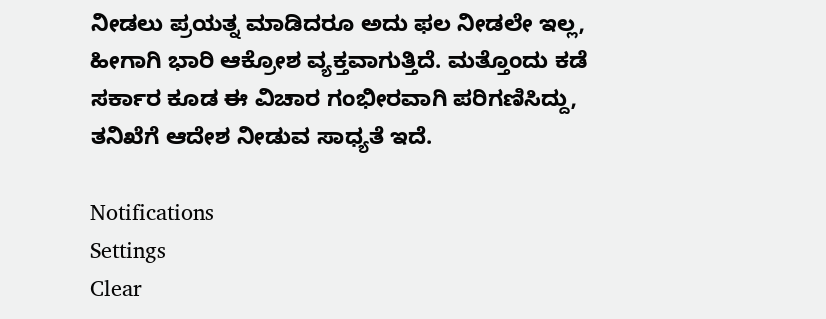ನೀಡಲು ಪ್ರಯತ್ನ ಮಾಡಿದರೂ ಅದು ಫಲ ನೀಡಲೇ ಇಲ್ಲ, ಹೀಗಾಗಿ ಭಾರಿ ಆಕ್ರೋಶ ವ್ಯಕ್ತವಾಗುತ್ತಿದೆ. ಮತ್ತೊಂದು ಕಡೆ ಸರ್ಕಾರ ಕೂಡ ಈ ವಿಚಾರ ಗಂಭೀರವಾಗಿ ಪರಿಗಣಿಸಿದ್ದು, ತನಿಖೆಗೆ ಆದೇಶ ನೀಡುವ ಸಾಧ್ಯತೆ ಇದೆ.

Notifications
Settings
Clear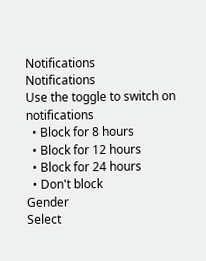Notifications
Notifications
Use the toggle to switch on notifications
  • Block for 8 hours
  • Block for 12 hours
  • Block for 24 hours
  • Don't block
Gender
Select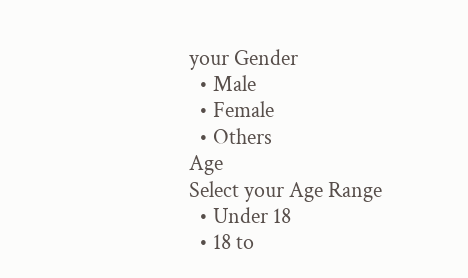your Gender
  • Male
  • Female
  • Others
Age
Select your Age Range
  • Under 18
  • 18 to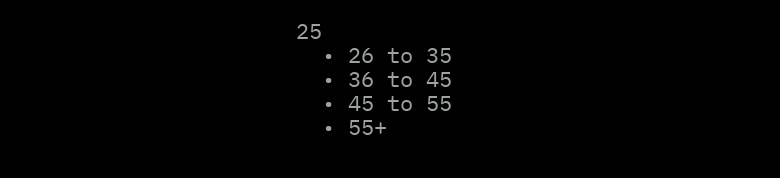25
  • 26 to 35
  • 36 to 45
  • 45 to 55
  • 55+